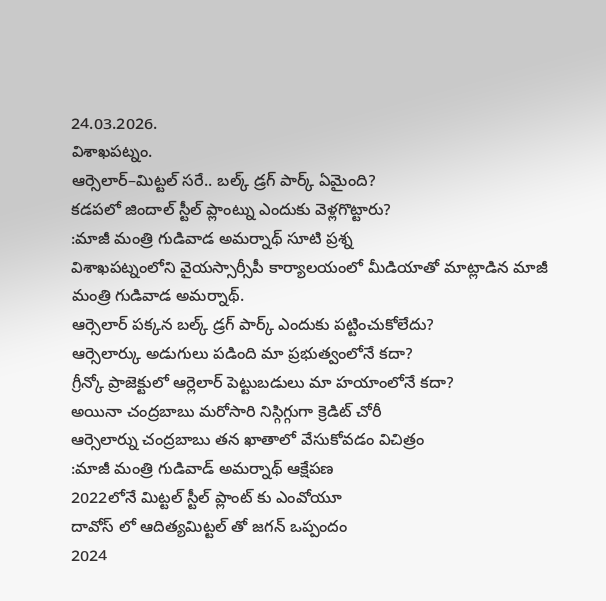24.03.2026.
విశాఖపట్నం.
ఆర్సెలార్–మిట్టల్ సరే.. బల్క్ డ్రగ్ పార్క్ ఏమైంది?
కడపలో జిందాల్ స్టీల్ ప్లాంట్ను ఎందుకు వెళ్లగొట్టారు?
:మాజీ మంత్రి గుడివాడ అమర్నాథ్ సూటి ప్రశ్న
విశాఖపట్నంలోని వైయస్సార్సీపీ కార్యాలయంలో మీడియాతో మాట్లాడిన మాజీ మంత్రి గుడివాడ అమర్నాథ్.
ఆర్సెలార్ పక్కన బల్క్ డ్రగ్ పార్క్ ఎందుకు పట్టించుకోలేదు?
ఆర్సెలార్కు అడుగులు పడింది మా ప్రభుత్వంలోనే కదా?
గ్రీన్కో ప్రాజెక్టులో ఆర్లెలార్ పెట్టుబడులు మా హయాంలోనే కదా?
అయినా చంద్రబాబు మరోసారి నిస్గిగ్గుగా క్రెడిట్ చోరీ
ఆర్సెలార్ను చంద్రబాబు తన ఖాతాలో వేసుకోవడం విచిత్రం
:మాజీ మంత్రి గుడివాడ్ అమర్నాథ్ ఆక్షేపణ
2022లోనే మిట్టల్ స్టీల్ ప్లాంట్ కు ఎంవోయూ
దావోస్ లో ఆదిత్యమిట్టల్ తో జగన్ ఒప్పందం
2024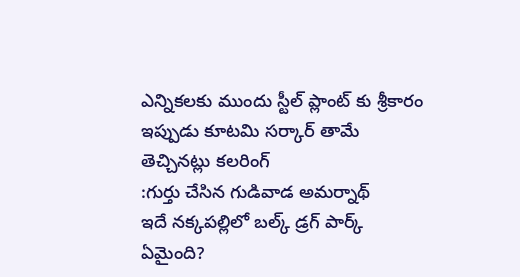ఎన్నికలకు ముందు స్టీల్ ప్లాంట్ కు శ్రీకారం
ఇప్పుడు కూటమి సర్కార్ తామే తెచ్చినట్లు కలరింగ్
:గుర్తు చేసిన గుడివాడ అమర్నాథ్
ఇదే నక్కపల్లిలో బల్క్ డ్రగ్ పార్క్ ఏమైంది?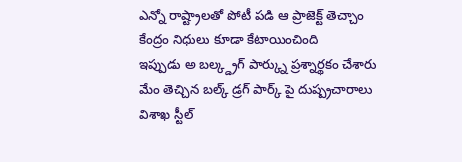ఎన్నో రాష్ట్రాలతో పోటీ పడి ఆ ప్రాజెక్ట్ తెచ్చాం
కేంద్రం నిధులు కూడా కేటాయించింది
ఇప్పుడు అ బల్క్డ్రగ్ పార్క్ను ప్రశ్నార్థకం చేశారు
మేం తెచ్చిన బల్క్ డ్రగ్ పార్క్ పై దుష్ప్రచారాలు
విశాఖ స్టీల్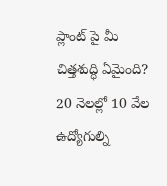ప్లాంట్ పై మీ చిత్తశుద్ధి ఏమైంది?
20 నెలల్లో 10 వేల ఉద్యోగుల్ని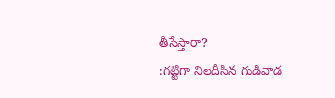తీసేస్తారా?
:గట్టిగా నిలదీసిన గుడివాడ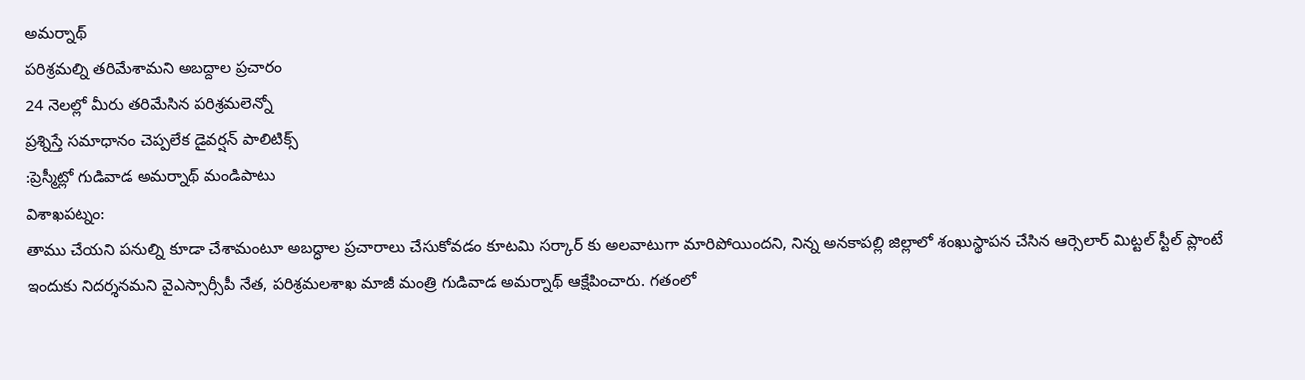అమర్నాథ్
పరిశ్రమల్ని తరిమేశామని అబద్దాల ప్రచారం
24 నెలల్లో మీరు తరిమేసిన పరిశ్రమలెన్నో
ప్రశ్నిస్తే సమాధానం చెప్పలేక డైవర్షన్ పాలిటిక్స్
:ప్రెస్మీట్లో గుడివాడ అమర్నాథ్ మండిపాటు
విశాఖపట్నం:
తాము చేయని పనుల్ని కూడా చేశామంటూ అబద్ధాల ప్రచారాలు చేసుకోవడం కూటమి సర్కార్ కు అలవాటుగా మారిపోయిందని, నిన్న అనకాపల్లి జిల్లాలో శంఖుస్థాపన చేసిన ఆర్సెలార్ మిట్టల్ స్టీల్ ప్లాంటే ఇందుకు నిదర్శనమని వైఎస్సార్సీపీ నేత, పరిశ్రమలశాఖ మాజీ మంత్రి గుడివాడ అమర్నాథ్ ఆక్షేపించారు. గతంలో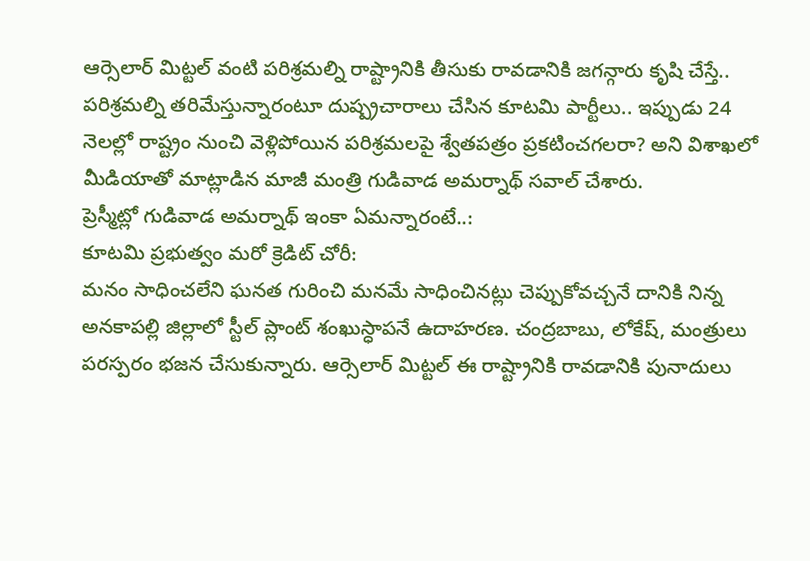ఆర్సెలార్ మిట్టల్ వంటి పరిశ్రమల్ని రాష్ట్రానికి తీసుకు రావడానికి జగన్గారు కృషి చేస్తే.. పరిశ్రమల్ని తరిమేస్తున్నారంటూ దుష్ప్రచారాలు చేసిన కూటమి పార్టీలు.. ఇప్పుడు 24 నెలల్లో రాష్ట్రం నుంచి వెళ్లిపోయిన పరిశ్రమలపై శ్వేతపత్రం ప్రకటించగలరా? అని విశాఖలో మీడియాతో మాట్లాడిన మాజీ మంత్రి గుడివాడ అమర్నాథ్ సవాల్ చేశారు.
ప్రెస్మీట్లో గుడివాడ అమర్నాథ్ ఇంకా ఏమన్నారంటే..:
కూటమి ప్రభుత్వం మరో క్రెడిట్ చోరీ:
మనం సాధించలేని ఘనత గురించి మనమే సాధించినట్లు చెప్పుకోవచ్చనే దానికి నిన్న అనకాపల్లి జిల్లాలో స్టీల్ ప్లాంట్ శంఖుస్ధాపనే ఉదాహరణ. చంద్రబాబు, లోకేష్, మంత్రులు పరస్పరం భజన చేసుకున్నారు. ఆర్సెలార్ మిట్టల్ ఈ రాష్ట్రానికి రావడానికి పునాదులు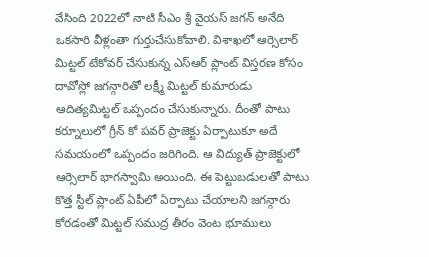వేసింది 2022లో నాటి సీఎం శ్రీ వైయస్ జగన్ అనేది ఒకసారి వీళ్లంతా గుర్తుచేసుకోవాలి. విశాఖలో ఆర్సెలార్ మిట్టల్ టేకోవర్ చేసుకున్న ఎస్ఆర్ ప్లాంట్ విస్తరణ కోసం దావోస్లో జగన్గారితో లక్ష్మీ మిట్టల్ కుమారుడు ఆదిత్యమిట్టల్ ఒప్పందం చేసుకున్నారు. దీంతో పాటు కర్నూలులో గ్రీన్ కో పవర్ ప్రాజెక్టు ఏర్పాటుకూ అదే సమయంలో ఒప్పందం జరిగింది. ఆ విద్యుత్ ప్రాజెక్టులో ఆర్సెలార్ భాగస్వామి అయింది. ఈ పెట్టుబడులతో పాటు కొత్త స్టీల్ ప్లాంట్ ఏపీలో ఏర్పాటు చేయాలని జగన్గారు కోరడంతో మిట్టల్ సముద్ర తీరం వెంట భూములు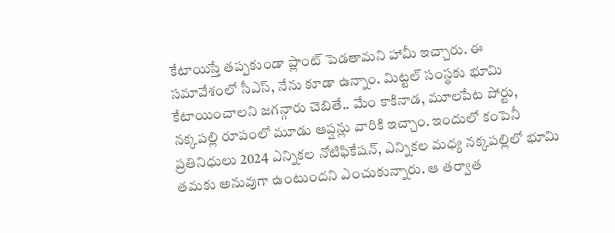కేటాయిస్తే తప్పకుండా ప్లాంట్ పెడతామని హామీ ఇచ్చారు. ఈ సమావేశంలో సీఎస్, నేను కూడా ఉన్నాం. మిట్టల్ సంస్థకు భూమి కేటాయించాలని జగన్గారు చెబితే.. మేం కాకినాడ, మూలపేట పోర్టు, నక్కపల్లి రూపంలో మూడు ఆప్షన్లు వారికి ఇచ్చాం. ఇందులో కంపెనీ ప్రతినిధులు 2024 ఎన్నికల నోటిఫికేషన్, ఎన్నికల మధ్య నక్కపల్లిలో భూమి తమకు అనువుగా ఉంటుందని ఎంచుకున్నారు. ఆ తర్వాత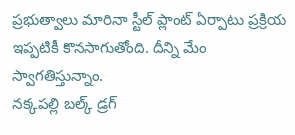ప్రభుత్వాలు మారినా స్టీల్ ప్లాంట్ ఏర్పాటు ప్రక్రియ ఇప్పటికీ కొనసాగుతోంది. దీన్ని మేం స్వాగతిస్తున్నాం.
నక్కపల్లి బల్క్ డ్రగ్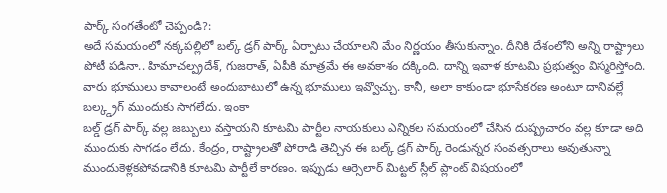పార్క్ సంగతేంటో చెప్పండి?:
అదే సమయంలో నక్కపల్లిలో బల్క్ డ్రగ్ పార్క్ ఏర్పాటు చేయాలని మేం నిర్ణయం తీసుకున్నాం. దీనికి దేశంలోని అన్ని రాష్ట్రాలు పోటీ పడినా.. హిమాచల్ప్రదేశ్, గుజరాత్, ఏపీకి మాత్రమే ఈ అవకాశం దక్కింది. దాన్ని ఇవాళ కూటమి ప్రభుత్వం విస్మరిస్తోంది. వారు భూములు కావాలంటే అందుబాటులో ఉన్న భూములు ఇవ్వొచ్చు. కానీ, అలా కాకుండా భూసేకరణ అంటూ దానివల్లే బల్క్డ్రగ్ ముందుకు సాగలేదు. ఇంకా
బల్డ్ డ్రగ్ పార్క్ వల్ల జబ్బులు వస్తాయని కూటమి పార్టీల నాయకులు ఎన్నికల సమయంలో చేసిన దుష్ప్రచారం వల్ల కూడా అది ముందుకు సాగడం లేదు. కేంద్రం, రాష్ట్రాలతో పోరాడి తెచ్చిన ఈ బల్క్ డ్రగ్ పార్క్ రెండున్నర సంవత్సరాలు అవుతున్నా ముందుకెళ్లకపోవడానికి కూటమి పార్టీలే కారణం. ఇప్పుడు ఆర్సెలార్ మిట్టల్ స్లీల్ ప్లాంట్ విషయంలో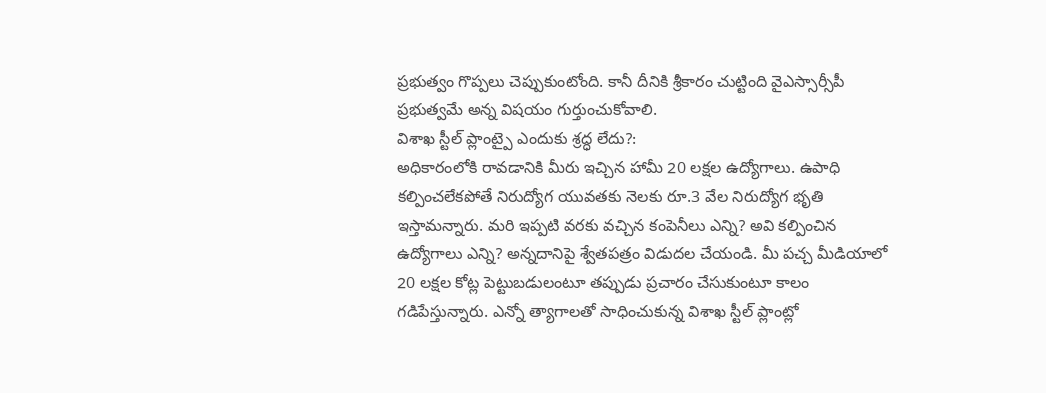ప్రభుత్వం గొప్పలు చెప్పుకుంటోంది. కానీ దీనికి శ్రీకారం చుట్టింది వైఎస్సార్సీపీ ప్రభుత్వమే అన్న విషయం గుర్తుంచుకోవాలి.
విశాఖ స్టీల్ ప్లాంట్పై ఎందుకు శ్రద్ధ లేదు?:
అధికారంలోకి రావడానికి మీరు ఇచ్చిన హామీ 20 లక్షల ఉద్యోగాలు. ఉపాధి కల్పించలేకపోతే నిరుద్యోగ యువతకు నెలకు రూ.3 వేల నిరుద్యోగ భృతి ఇస్తామన్నారు. మరి ఇప్పటి వరకు వచ్చిన కంపెనీలు ఎన్ని? అవి కల్పించిన ఉద్యోగాలు ఎన్ని? అన్నదానిపై శ్వేతపత్రం విడుదల చేయండి. మీ పచ్చ మీడియాలో 20 లక్షల కోట్ల పెట్టుబడులంటూ తప్పుడు ప్రచారం చేసుకుంటూ కాలం గడిపేస్తున్నారు. ఎన్నో త్యాగాలతో సాధించుకున్న విశాఖ స్టీల్ ప్లాంట్లో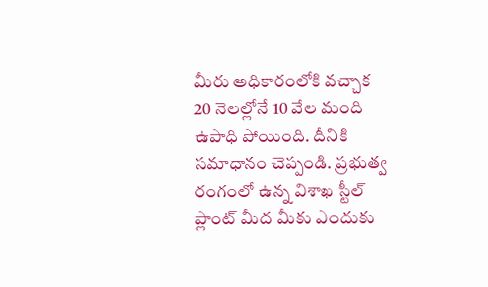మీరు అధికారంలోకి వచ్చాక 20 నెలల్లోనే 10 వేల మంది ఉపాధి పోయింది. దీనికి సమాధానం చెప్పండి. ప్రభుత్వ రంగంలో ఉన్న విశాఖ స్టీల్ ప్లాంట్ మీద మీకు ఎందుకు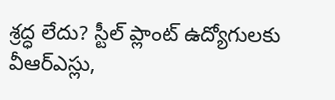శ్రద్ధ లేదు? స్టీల్ ప్లాంట్ ఉద్యోగులకు వీఆర్ఎస్లు,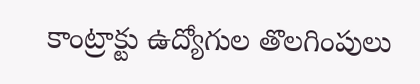కాంట్రాక్టు ఉద్యోగుల తొలగింపులు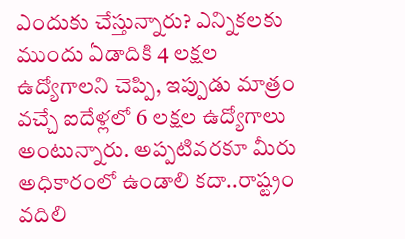ఎందుకు చేస్తున్నారు? ఎన్నికలకు ముందు ఏడాదికి 4 లక్షల ఉద్యోగాలని చెప్పి, ఇప్పుడు మాత్రం వచ్చే ఐదేళ్లలో 6 లక్షల ఉద్యోగాలు అంటున్నారు. అప్పటివరకూ మీరు అధికారంలో ఉండాలి కదా..రాష్ట్రం వదిలి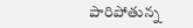పారిపోతున్న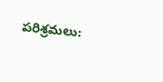పరిశ్రమలు: